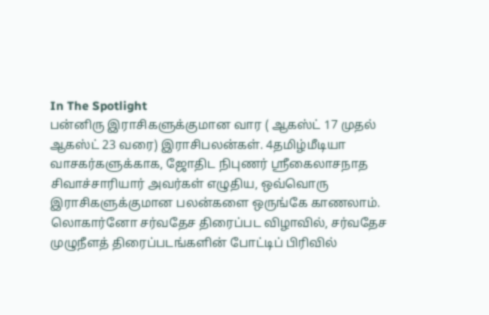In The Spotlight
பன்னிரு இராசிகளுக்குமான வார ( ஆகஸ்ட் 17 முதல் ஆகஸ்ட் 23 வரை) இராசிபலன்கள். 4தமிழ்மீடியா வாசகர்களுக்காக, ஜோதிட நிபுணர் ஸ்ரீகைலாசநாத சிவாச்சாரியார் அவர்கள் எழுதிய, ஒவ்வொரு இராசிகளுக்குமான பலன்களை ஒருங்கே காணலாம்.
லொகார்னோ சர்வதேச திரைப்பட விழாவில், சர்வதேச முழுநீளத் திரைப்படங்களின் போட்டிப் பிரிவில்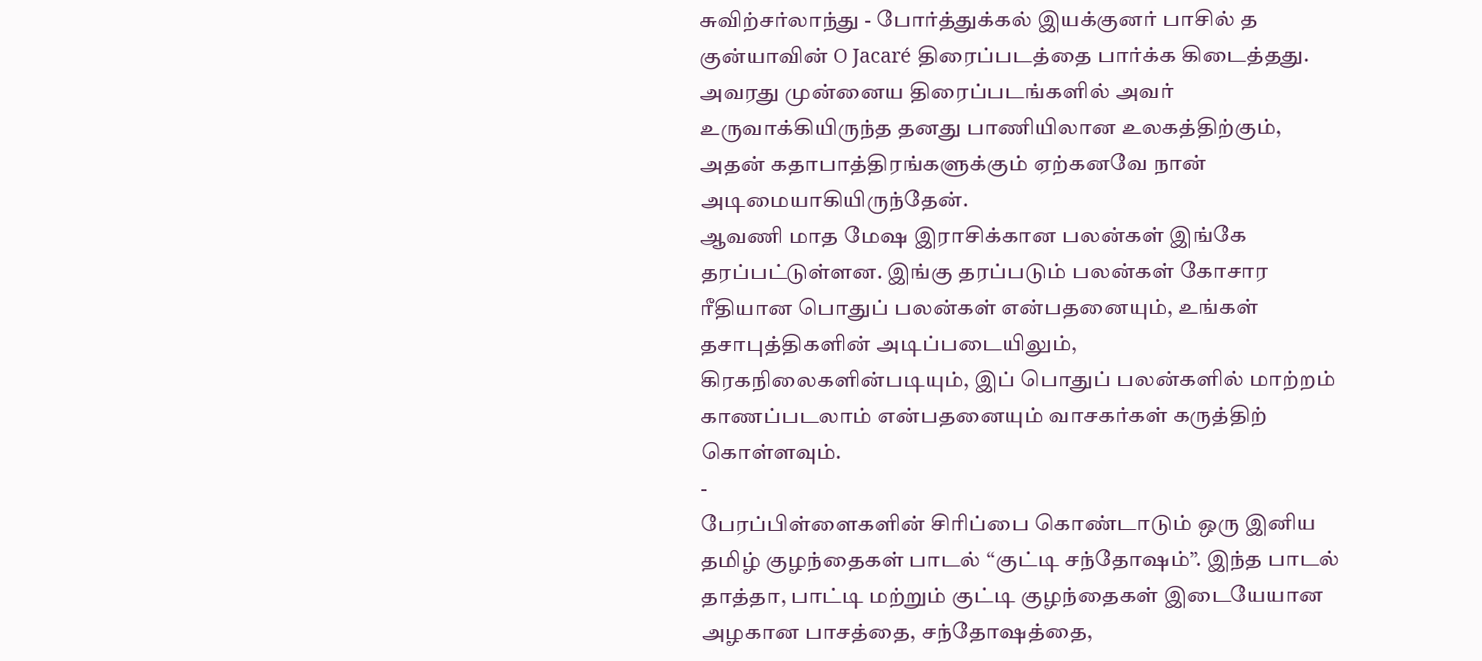சுவிற்சர்லாந்து - போர்த்துக்கல் இயக்குனர் பாசில் த குன்யாவின் O Jacaré திரைப்படத்தை பார்க்க கிடைத்தது.
அவரது முன்னைய திரைப்படங்களில் அவர் உருவாக்கியிருந்த தனது பாணியிலான உலகத்திற்கும், அதன் கதாபாத்திரங்களுக்கும் ஏற்கனவே நான் அடிமையாகியிருந்தேன்.
ஆவணி மாத மேஷ இராசிக்கான பலன்கள் இங்கே தரப்பட்டுள்ளன. இங்கு தரப்படும் பலன்கள் கோசார ரீதியான பொதுப் பலன்கள் என்பதனையும், உங்கள் தசாபுத்திகளின் அடிப்படையிலும், கிரகநிலைகளின்படியும், இப் பொதுப் பலன்களில் மாற்றம் காணப்படலாம் என்பதனையும் வாசகர்கள் கருத்திற் கொள்ளவும்.
-
பேரப்பிள்ளைகளின் சிரிப்பை கொண்டாடும் ஒரு இனிய தமிழ் குழந்தைகள் பாடல் “குட்டி சந்தோஷம்”. இந்த பாடல் தாத்தா, பாட்டி மற்றும் குட்டி குழந்தைகள் இடையேயான அழகான பாசத்தை, சந்தோஷத்தை,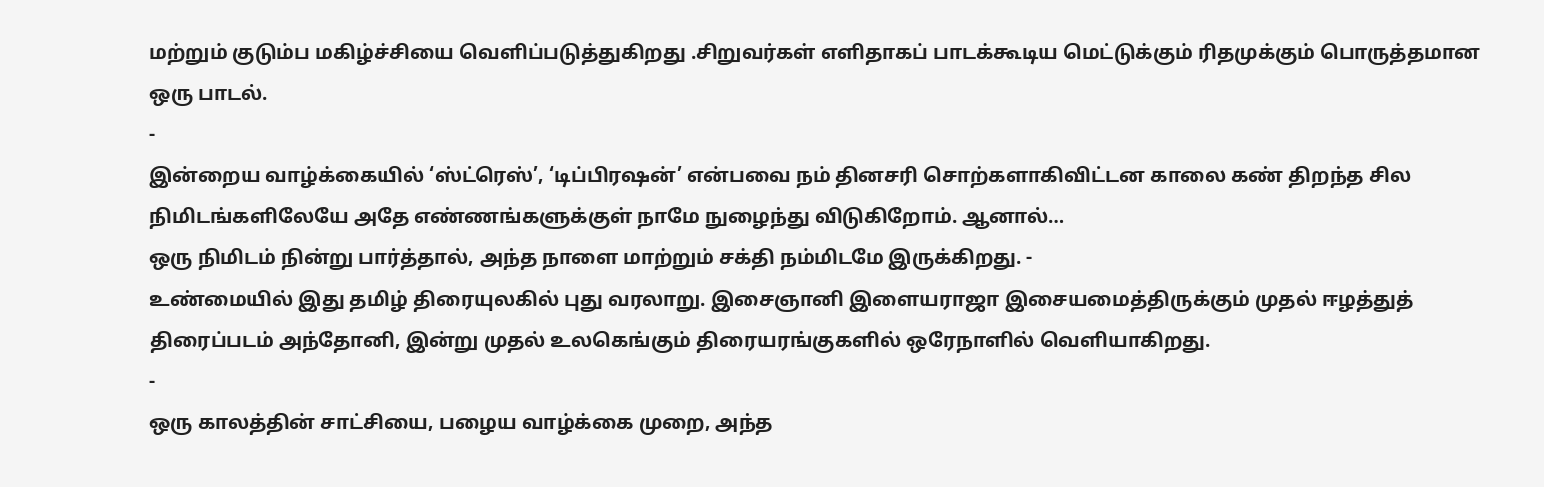மற்றும் குடும்ப மகிழ்ச்சியை வெளிப்படுத்துகிறது .சிறுவர்கள் எளிதாகப் பாடக்கூடிய மெட்டுக்கும் ரிதமுக்கும் பொருத்தமான ஒரு பாடல்.
-
இன்றைய வாழ்க்கையில் ‘ஸ்ட்ரெஸ்’, ‘டிப்பிரஷன்’ என்பவை நம் தினசரி சொற்களாகிவிட்டன காலை கண் திறந்த சில நிமிடங்களிலேயே அதே எண்ணங்களுக்குள் நாமே நுழைந்து விடுகிறோம். ஆனால்…
ஒரு நிமிடம் நின்று பார்த்தால், அந்த நாளை மாற்றும் சக்தி நம்மிடமே இருக்கிறது. -
உண்மையில் இது தமிழ் திரையுலகில் புது வரலாறு. இசைஞானி இளையராஜா இசையமைத்திருக்கும் முதல் ஈழத்துத் திரைப்படம் அந்தோனி, இன்று முதல் உலகெங்கும் திரையரங்குகளில் ஒரேநாளில் வெளியாகிறது.
-
ஒரு காலத்தின் சாட்சியை, பழைய வாழ்க்கை முறை, அந்த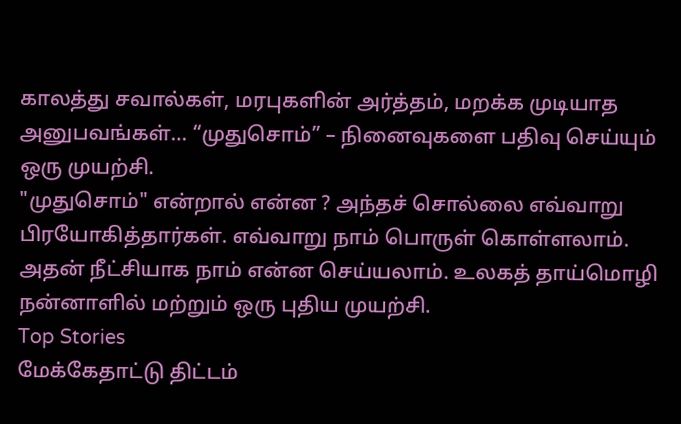காலத்து சவால்கள், மரபுகளின் அர்த்தம், மறக்க முடியாத அனுபவங்கள்… “முதுசொம்” – நினைவுகளை பதிவு செய்யும் ஒரு முயற்சி.
"முதுசொம்" என்றால் என்ன ? அந்தச் சொல்லை எவ்வாறு பிரயோகித்தார்கள். எவ்வாறு நாம் பொருள் கொள்ளலாம். அதன் நீட்சியாக நாம் என்ன செய்யலாம். உலகத் தாய்மொழி நன்னாளில் மற்றும் ஒரு புதிய முயற்சி.
Top Stories
மேக்கேதாட்டு திட்டம்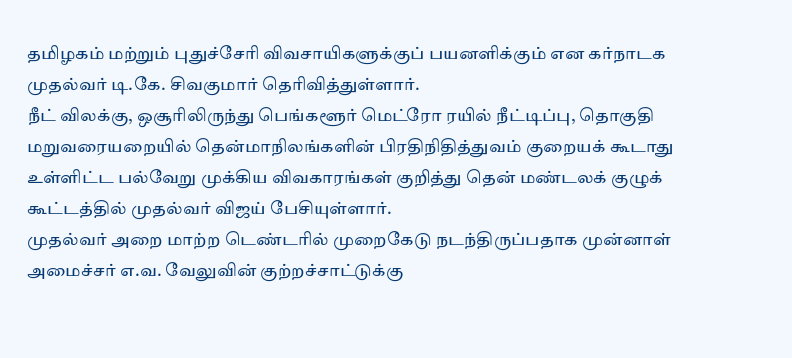தமிழகம் மற்றும் புதுச்சேரி விவசாயிகளுக்குப் பயனளிக்கும் என கர்நாடக முதல்வர் டி.கே. சிவகுமார் தெரிவித்துள்ளார்.
நீட் விலக்கு, ஒசூரிலிருந்து பெங்களூர் மெட்ரோ ரயில் நீட்டிப்பு, தொகுதி மறுவரையறையில் தென்மாநிலங்களின் பிரதிநிதித்துவம் குறையக் கூடாது உள்ளிட்ட பல்வேறு முக்கிய விவகாரங்கள் குறித்து தென் மண்டலக் குழுக் கூட்டத்தில் முதல்வர் விஜய் பேசியுள்ளார்.
முதல்வர் அறை மாற்ற டெண்டரில் முறைகேடு நடந்திருப்பதாக முன்னாள் அமைச்சர் எ.வ. வேலுவின் குற்றச்சாட்டுக்கு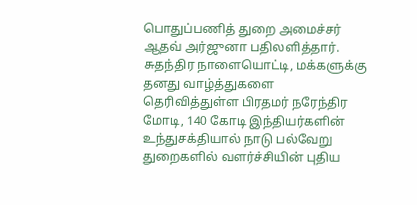பொதுப்பணித் துறை அமைச்சர் ஆதவ் அர்ஜுனா பதிலளித்தார்.
சுதந்திர நாளையொட்டி, மக்களுக்கு தனது வாழ்த்துகளை தெரிவித்துள்ள பிரதமர் நரேந்திர மோடி, 140 கோடி இந்தியர்களின் உந்துசக்தியால் நாடு பல்வேறு துறைகளில் வளர்ச்சியின் புதிய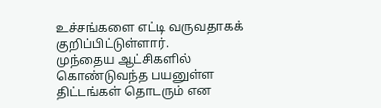உச்சங்களை எட்டி வருவதாகக் குறிப்பிட்டுள்ளார்.
முந்தைய ஆட்சிகளில் கொண்டுவந்த பயனுள்ள திட்டங்கள் தொடரும் என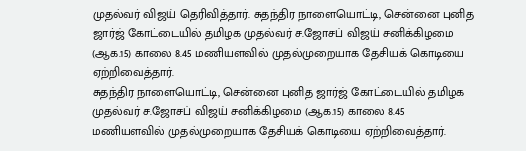முதல்வர் விஜய் தெரிவித்தார். சுதந்திர நாளையொட்டி, சென்னை புனித ஜார்ஜ் கோட்டையில் தமிழக முதல்வர் ச.ஜோசப் விஜய் சனிக்கிழமை (ஆக.15) காலை 8.45 மணியளவில் முதல்முறையாக தேசியக் கொடியை ஏற்றிவைத்தார்.
சுதந்திர நாளையொட்டி, சென்னை புனித ஜார்ஜ் கோட்டையில் தமிழக முதல்வர் ச.ஜோசப் விஜய் சனிக்கிழமை (ஆக.15) காலை 8.45 மணியளவில் முதல்முறையாக தேசியக் கொடியை ஏற்றிவைத்தார்.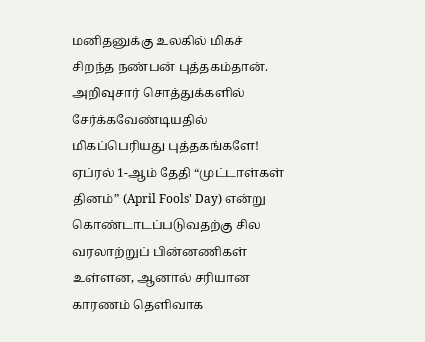மனிதனுக்கு உலகில் மிகச் சிறந்த நண்பன் புத்தகம்தான். அறிவுசார் சொத்துக்களில் சேர்க்கவேண்டியதில் மிகப்பெரியது புத்தகங்களே!
ஏப்ரல் 1-ஆம் தேதி “முட்டாள்கள் தினம்” (April Fools' Day) என்று கொண்டாடப்படுவதற்கு சில வரலாற்றுப் பின்னணிகள் உள்ளன, ஆனால் சரியான காரணம் தெளிவாக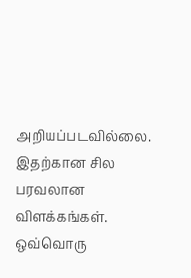அறியப்படவில்லை. இதற்கான சில பரவலான விளக்கங்கள்.
ஒவ்வொரு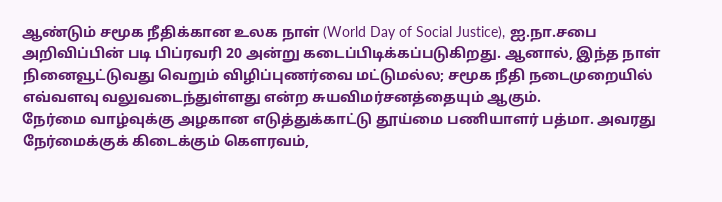ஆண்டும் சமூக நீதிக்கான உலக நாள் (World Day of Social Justice), ஐ.நா.சபை அறிவிப்பின் படி பிப்ரவரி 20 அன்று கடைப்பிடிக்கப்படுகிறது. ஆனால், இந்த நாள் நினைவூட்டுவது வெறும் விழிப்புணர்வை மட்டுமல்ல; சமூக நீதி நடைமுறையில் எவ்வளவு வலுவடைந்துள்ளது என்ற சுயவிமர்சனத்தையும் ஆகும்.
நேர்மை வாழ்வுக்கு அழகான எடுத்துக்காட்டு தூய்மை பணியாளர் பத்மா. அவரது நேர்மைக்குக் கிடைக்கும் கௌரவம்,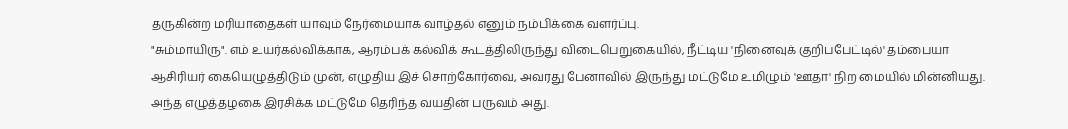தருகின்ற மரியாதைகள் யாவும் நேர்மையாக வாழ்தல் எனும் நம்பிக்கை வளர்ப்பு.
"சும்மாயிரு". எம் உயர்கல்விக்காக, ஆரம்பக் கல்விக் கூடத்திலிருந்து விடைபெறுகையில், நீட்டிய 'நினைவுக் குறிபபேட்டில்' தம்பையா ஆசிரியர் கையெழுத்திடும் முன், எழுதிய இச் சொற்கோர்வை, அவரது பேனாவில் இருந்து மட்டுமே உமிழும் 'ஊதா' நிற மையில் மின்னியது. அந்த எழுத்தழகை இரசிக்க மட்டுமே தெரிந்த வயதின் பருவம் அது.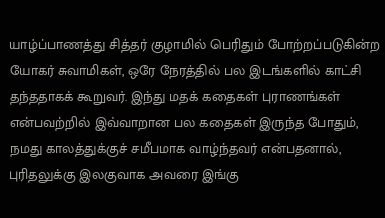யாழ்ப்பாணத்து சித்தர் குழாமில் பெரிதும் போற்றப்படுகின்ற யோகர் சுவாமிகள், ஒரே நேரத்தில் பல இடங்களில் காட்சி தந்ததாகக் கூறுவர். இந்து மதக் கதைகள் புராணங்கள் என்பவற்றில் இவ்வாறான பல கதைகள் இருந்த போதும், நமது காலத்துக்குச் சமீபமாக வாழ்ந்தவர் என்பதனால், புரிதலுக்கு இலகுவாக அவரை இங்கு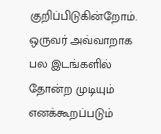குறிப்பிடுகின்றோம். ஒருவர் அவ்வாறாக பல இடங்களில் தோன்ற முடியும் எனக்கூறப்படும்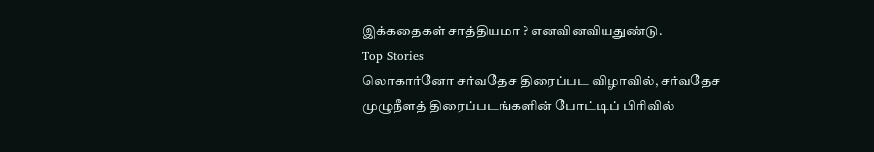இக்கதைகள் சாத்தியமா ? எனவினவியதுண்டு.
Top Stories
லொகார்னோ சர்வதேச திரைப்பட விழாவில், சர்வதேச முழுநீளத் திரைப்படங்களின் போட்டிப் பிரிவில்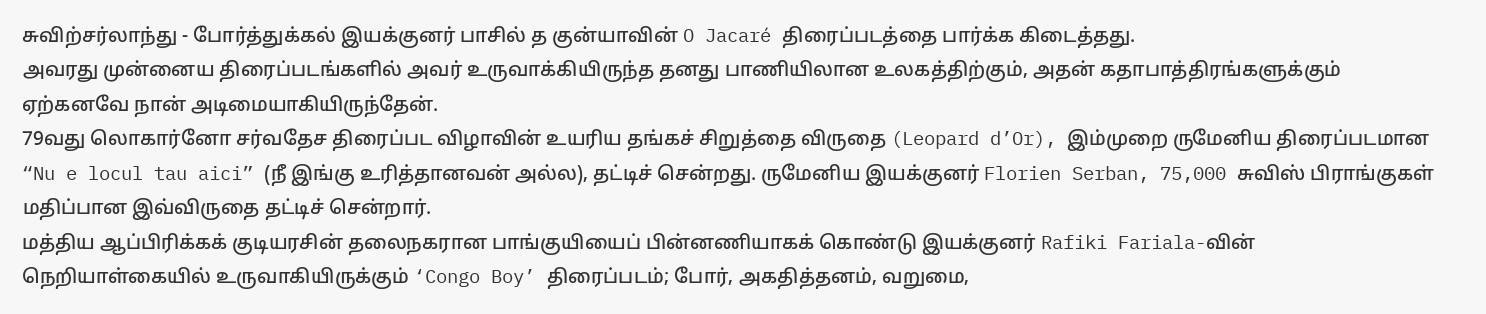சுவிற்சர்லாந்து - போர்த்துக்கல் இயக்குனர் பாசில் த குன்யாவின் O Jacaré திரைப்படத்தை பார்க்க கிடைத்தது.
அவரது முன்னைய திரைப்படங்களில் அவர் உருவாக்கியிருந்த தனது பாணியிலான உலகத்திற்கும், அதன் கதாபாத்திரங்களுக்கும் ஏற்கனவே நான் அடிமையாகியிருந்தேன்.
79வது லொகார்னோ சர்வதேச திரைப்பட விழாவின் உயரிய தங்கச் சிறுத்தை விருதை (Leopard d’Or), இம்முறை ருமேனிய திரைப்படமான “Nu e locul tau aici” (நீ இங்கு உரித்தானவன் அல்ல), தட்டிச் சென்றது. ருமேனிய இயக்குனர் Florien Serban, 75,000 சுவிஸ் பிராங்குகள் மதிப்பான இவ்விருதை தட்டிச் சென்றார்.
மத்திய ஆப்பிரிக்கக் குடியரசின் தலைநகரான பாங்குயியைப் பின்னணியாகக் கொண்டு இயக்குனர் Rafiki Fariala-வின் நெறியாள்கையில் உருவாகியிருக்கும் ‘Congo Boy’ திரைப்படம்; போர், அகதித்தனம், வறுமை,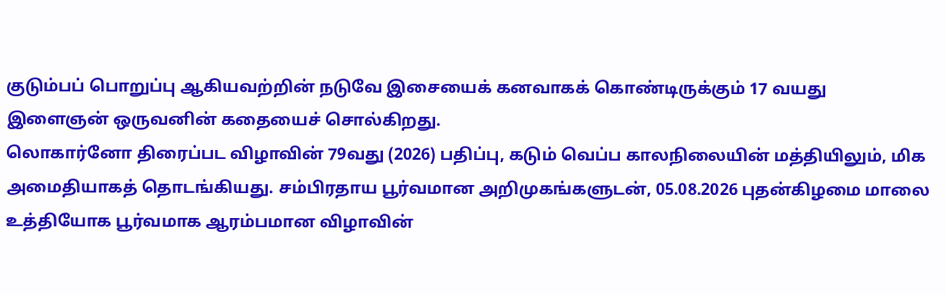குடும்பப் பொறுப்பு ஆகியவற்றின் நடுவே இசையைக் கனவாகக் கொண்டிருக்கும் 17 வயது இளைஞன் ஒருவனின் கதையைச் சொல்கிறது.
லொகார்னோ திரைப்பட விழாவின் 79வது (2026) பதிப்பு, கடும் வெப்ப காலநிலையின் மத்தியிலும், மிக அமைதியாகத் தொடங்கியது. சம்பிரதாய பூர்வமான அறிமுகங்களுடன், 05.08.2026 புதன்கிழமை மாலை உத்தியோக பூர்வமாக ஆரம்பமான விழாவின்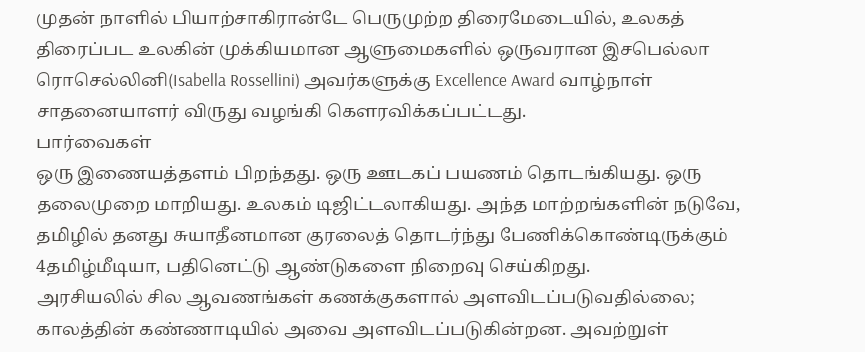முதன் நாளில் பியாற்சாகிரான்டே பெருமுற்ற திரைமேடையில், உலகத் திரைப்பட உலகின் முக்கியமான ஆளுமைகளில் ஒருவரான இசபெல்லா ரொசெல்லினி(Isabella Rossellini) அவர்களுக்கு Excellence Award வாழ்நாள் சாதனையாளர் விருது வழங்கி கௌரவிக்கப்பட்டது.
பார்வைகள்
ஒரு இணையத்தளம் பிறந்தது. ஒரு ஊடகப் பயணம் தொடங்கியது. ஒரு தலைமுறை மாறியது. உலகம் டிஜிட்டலாகியது. அந்த மாற்றங்களின் நடுவே, தமிழில் தனது சுயாதீனமான குரலைத் தொடர்ந்து பேணிக்கொண்டிருக்கும் 4தமிழ்மீடியா, பதினெட்டு ஆண்டுகளை நிறைவு செய்கிறது.
அரசியலில் சில ஆவணங்கள் கணக்குகளால் அளவிடப்படுவதில்லை; காலத்தின் கண்ணாடியில் அவை அளவிடப்படுகின்றன. அவற்றுள்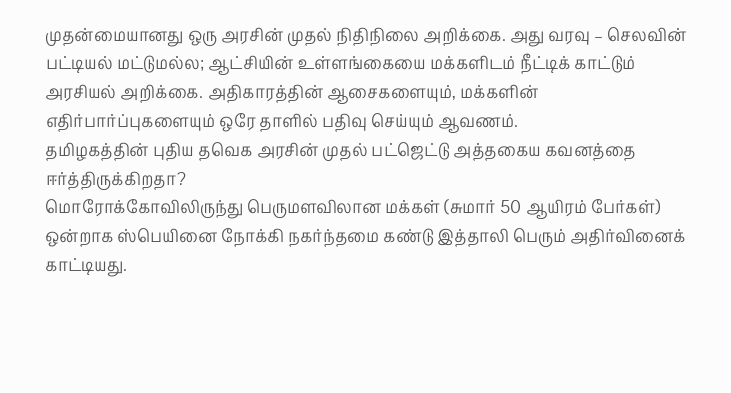முதன்மையானது ஒரு அரசின் முதல் நிதிநிலை அறிக்கை. அது வரவு – செலவின் பட்டியல் மட்டுமல்ல; ஆட்சியின் உள்ளங்கையை மக்களிடம் நீட்டிக் காட்டும் அரசியல் அறிக்கை. அதிகாரத்தின் ஆசைகளையும், மக்களின் எதிர்பார்ப்புகளையும் ஒரே தாளில் பதிவு செய்யும் ஆவணம்.
தமிழகத்தின் புதிய தவெக அரசின் முதல் பட்ஜெட்டு அத்தகைய கவனத்தை ஈர்த்திருக்கிறதா?
மொரோக்கோவிலிருந்து பெருமளவிலான மக்கள் (சுமார் 50 ஆயிரம் பேர்கள்) ஒன்றாக ஸ்பெயினை நோக்கி நகர்ந்தமை கண்டு இத்தாலி பெரும் அதிர்வினைக் காட்டியது.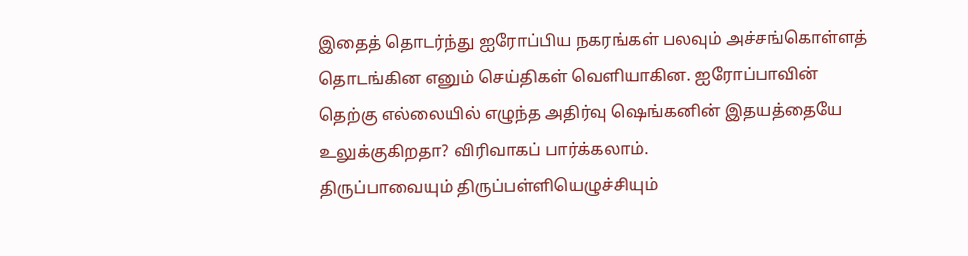இதைத் தொடர்ந்து ஐரோப்பிய நகரங்கள் பலவும் அச்சங்கொள்ளத் தொடங்கின எனும் செய்திகள் வெளியாகின. ஐரோப்பாவின் தெற்கு எல்லையில் எழுந்த அதிர்வு ஷெங்கனின் இதயத்தையே உலுக்குகிறதா? விரிவாகப் பார்க்கலாம்.
திருப்பாவையும் திருப்பள்ளியெழுச்சியும்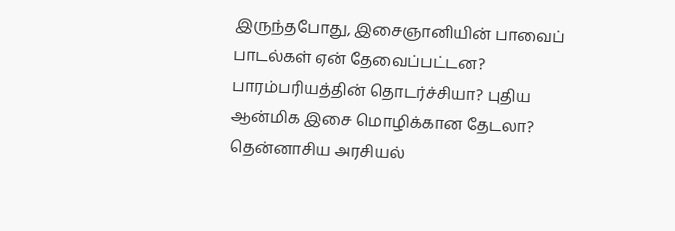இருந்தபோது, இசைஞானியின் பாவைப் பாடல்கள் ஏன் தேவைப்பட்டன? பாரம்பரியத்தின் தொடர்ச்சியா? புதிய ஆன்மிக இசை மொழிக்கான தேடலா?
தென்னாசிய அரசியல்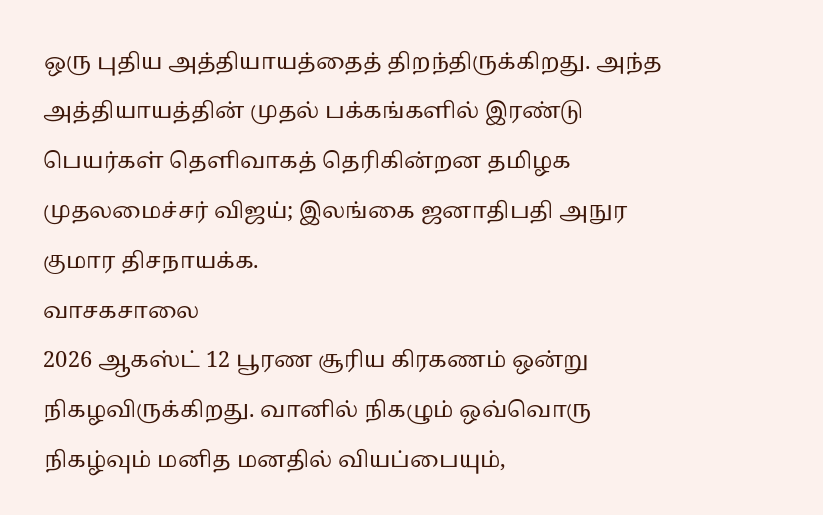ஒரு புதிய அத்தியாயத்தைத் திறந்திருக்கிறது. அந்த அத்தியாயத்தின் முதல் பக்கங்களில் இரண்டு பெயர்கள் தெளிவாகத் தெரிகின்றன தமிழக முதலமைச்சர் விஜய்; இலங்கை ஜனாதிபதி அநுர குமார திசநாயக்க.
வாசகசாலை
2026 ஆகஸ்ட் 12 பூரண சூரிய கிரகணம் ஒன்று நிகழவிருக்கிறது. வானில் நிகழும் ஒவ்வொரு நிகழ்வும் மனித மனதில் வியப்பையும்,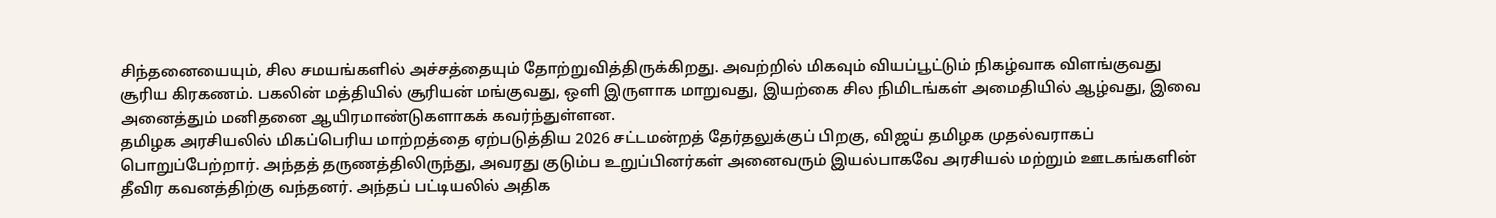சிந்தனையையும், சில சமயங்களில் அச்சத்தையும் தோற்றுவித்திருக்கிறது. அவற்றில் மிகவும் வியப்பூட்டும் நிகழ்வாக விளங்குவது சூரிய கிரகணம். பகலின் மத்தியில் சூரியன் மங்குவது, ஒளி இருளாக மாறுவது, இயற்கை சில நிமிடங்கள் அமைதியில் ஆழ்வது, இவை அனைத்தும் மனிதனை ஆயிரமாண்டுகளாகக் கவர்ந்துள்ளன.
தமிழக அரசியலில் மிகப்பெரிய மாற்றத்தை ஏற்படுத்திய 2026 சட்டமன்றத் தேர்தலுக்குப் பிறகு, விஜய் தமிழக முதல்வராகப் பொறுப்பேற்றார். அந்தத் தருணத்திலிருந்து, அவரது குடும்ப உறுப்பினர்கள் அனைவரும் இயல்பாகவே அரசியல் மற்றும் ஊடகங்களின் தீவிர கவனத்திற்கு வந்தனர். அந்தப் பட்டியலில் அதிக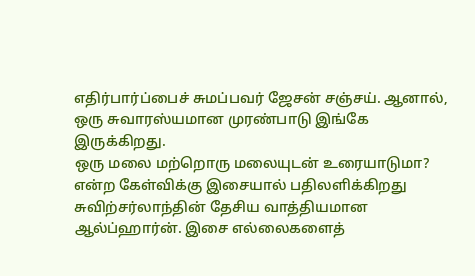எதிர்பார்ப்பைச் சுமப்பவர் ஜேசன் சஞ்சய். ஆனால், ஒரு சுவாரஸ்யமான முரண்பாடு இங்கே இருக்கிறது.
ஒரு மலை மற்றொரு மலையுடன் உரையாடுமா? என்ற கேள்விக்கு இசையால் பதிலளிக்கிறது சுவிற்சர்லாந்தின் தேசிய வாத்தியமான ஆல்ப்ஹார்ன். இசை எல்லைகளைத்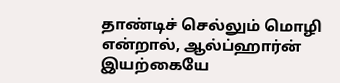தாண்டிச் செல்லும் மொழி என்றால், ஆல்ப்ஹார்ன் இயற்கையே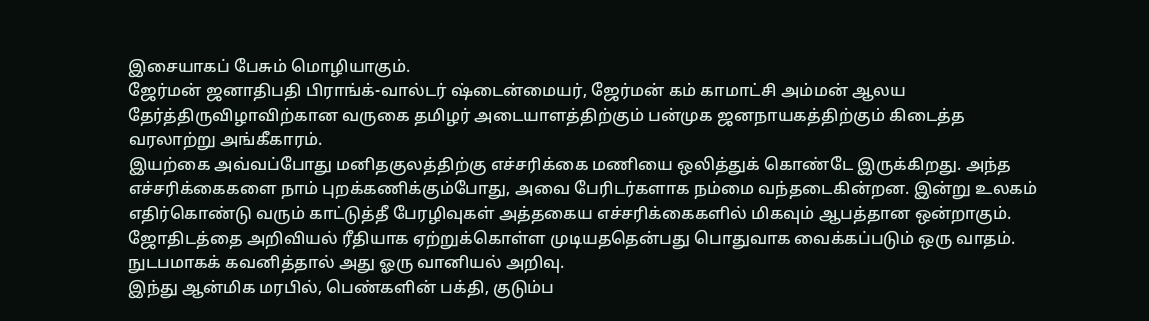இசையாகப் பேசும் மொழியாகும்.
ஜேர்மன் ஜனாதிபதி பிராங்க்-வால்டர் ஷ்டைன்மையர், ஜேர்மன் கம் காமாட்சி அம்மன் ஆலய தேர்த்திருவிழாவிற்கான வருகை தமிழர் அடையாளத்திற்கும் பன்முக ஜனநாயகத்திற்கும் கிடைத்த வரலாற்று அங்கீகாரம்.
இயற்கை அவ்வப்போது மனிதகுலத்திற்கு எச்சரிக்கை மணியை ஒலித்துக் கொண்டே இருக்கிறது. அந்த எச்சரிக்கைகளை நாம் புறக்கணிக்கும்போது, அவை பேரிடர்களாக நம்மை வந்தடைகின்றன. இன்று உலகம் எதிர்கொண்டு வரும் காட்டுத்தீ பேரழிவுகள் அத்தகைய எச்சரிக்கைகளில் மிகவும் ஆபத்தான ஒன்றாகும்.
ஜோதிடத்தை அறிவியல் ரீதியாக ஏற்றுக்கொள்ள முடியததென்பது பொதுவாக வைக்கப்படும் ஒரு வாதம். நுடபமாகக் கவனித்தால் அது ஓரு வானியல் அறிவு.
இந்து ஆன்மிக மரபில், பெண்களின் பக்தி, குடும்ப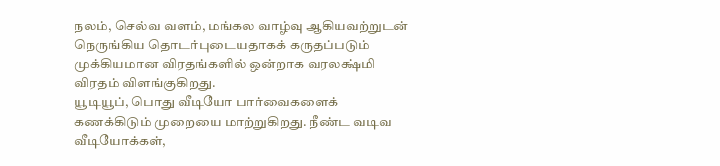நலம், செல்வ வளம், மங்கல வாழ்வு ஆகியவற்றுடன் நெருங்கிய தொடர்புடையதாகக் கருதப்படும் முக்கியமான விரதங்களில் ஒன்றாக வரலக்ஷ்மி விரதம் விளங்குகிறது.
யூடியூப், பொது வீடியோ பார்வைகளைக் கணக்கிடும் முறையை மாற்றுகிறது. நீண்ட வடிவ வீடியோக்கள்,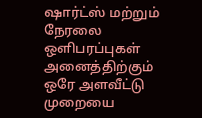ஷார்ட்ஸ் மற்றும் நேரலை ஒளிபரப்புகள் அனைத்திற்கும் ஒரே அளவீட்டு முறையை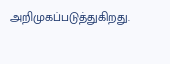அறிமுகப்படுத்துகிறது.